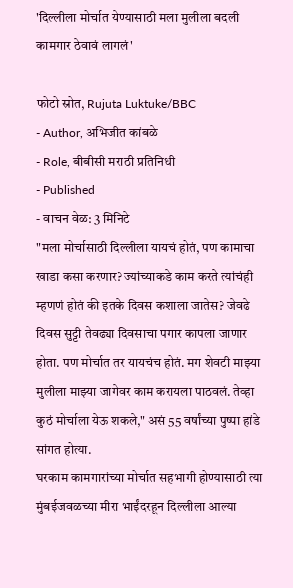'दिल्लीला मोर्चात येण्यासाठी मला मुलीला बदली कामगार ठेवावं लागलं'

फोटो स्रोत, Rujuta Luktuke/BBC
- Author, अभिजीत कांबळे
- Role, बीबीसी मराठी प्रतिनिधी
- Published
- वाचन वेळ: 3 मिनिटे
"मला मोर्चासाठी दिल्लीला यायचं होतं, पण कामाचा खाडा कसा करणार? ज्यांच्याकडे काम करते त्यांचंही म्हणणं होतं की इतके दिवस कशाला जातेस? जेवढे दिवस सुट्टी तेवढ्या दिवसाचा पगार कापला जाणार होता. पण मोर्चात तर यायचंच होतं. मग शेवटी माझ्या मुलीला माझ्या जागेवर काम करायला पाठवलं. तेव्हा कुठं मोर्चाला येऊ शकले," असं 55 वर्षांच्या पुष्पा हांडे सांगत होत्या.
घरकाम कामगारांच्या मोर्चात सहभागी होण्यासाठी त्या मुंबईजवळच्या मीरा भाईंदरहून दिल्लीला आल्या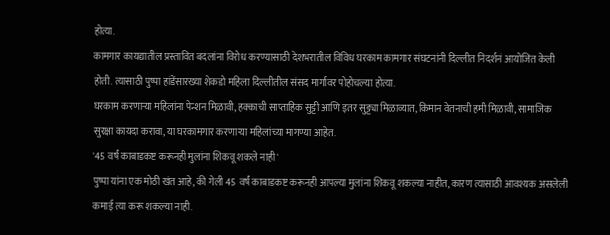होत्या.
कामगार कायद्यातील प्रस्तावित बदलांना विरोध करण्यासाठी देशभरातील विविध घरकाम कामगार संघटनांनी दिल्लीत निदर्शनं आयोजित केली होती. त्यासाठी पुष्पा हांडेंसारख्या शेकडो महिला दिल्लीतील संसद मार्गावर पोहोचल्या होत्या.
घरकाम करणाऱ्या महिलांना पेन्शन मिळावी, हक्काची साप्ताहिक सुट्टी आणि इतर सुट्ट्या मिळाव्यात, किमान वेतनाची हमी मिळावी, सामाजिक सुरक्षा कायदा करावा, या घरकामगार करणाऱ्या महिलांच्या मागण्या आहेत.
'45 वर्षं काबाडकष्ट करूनही मुलांना शिकवू शकले नाही'
पुष्पा यांना एक मोठी खंत आहे, की गेली 45 वर्षं काबाडकष्ट करूनही आपल्या मुलांना शिकवू शकल्या नाहीत, कारण त्यासाठी आवश्यक असलेली कमाई त्या करू शकल्या नाही.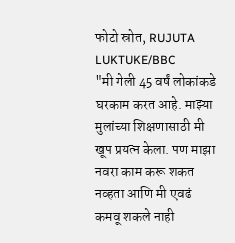फोटो स्रोत, RUJUTA LUKTUKE/BBC
"मी गेली 45 वर्षं लोकांकडे घरकाम करत आहे. माझ्या मुलांच्या शिक्षणासाठी मी खूप प्रयत्न केला. पण माझा नवरा काम करू शकत नव्हता आणि मी एवढं कमवू शकले नाही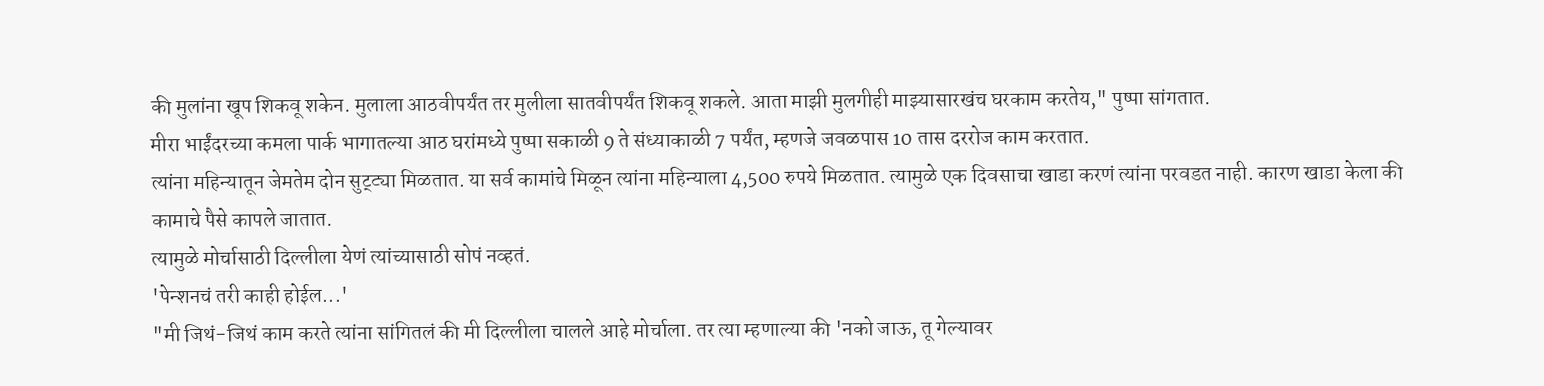की मुलांना खूप शिकवू शकेन. मुलाला आठवीपर्यंत तर मुलीला सातवीपर्यंत शिकवू शकले. आता माझी मुलगीही माझ्यासारखंच घरकाम करतेय," पुष्पा सांगतात.
मीरा भाईंदरच्या कमला पार्क भागातल्या आठ घरांमध्ये पुष्पा सकाळी 9 ते संध्याकाळी 7 पर्यंत, म्हणजे जवळपास 10 तास दररोज काम करतात.
त्यांना महिन्यातून जेमतेम दोन सुट्ट्या मिळतात. या सर्व कामांचे मिळून त्यांना महिन्याला 4,500 रुपये मिळतात. त्यामुळे एक दिवसाचा खाडा करणं त्यांना परवडत नाही. कारण खाडा केला की कामाचे पैसे कापले जातात.
त्यामुळे मोर्चासाठी दिल्लीला येणं त्यांच्यासाठी सोपं नव्हतं.
'पेन्शनचं तरी काही होईल...'
"मी जिथं-जिथं काम करते त्यांना सांगितलं की मी दिल्लीला चालले आहे मोर्चाला. तर त्या म्हणाल्या की 'नको जाऊ, तू गेल्यावर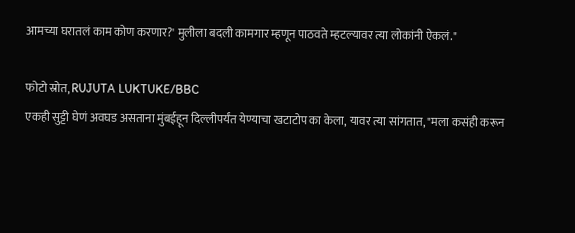आमच्या घरातलं काम कोण करणार?' मुलीला बदली कामगार म्हणून पाठवते म्हटल्यावर त्या लोकांनी ऐकलं."

फोटो स्रोत, RUJUTA LUKTUKE/BBC
एकही सुट्टी घेणं अवघड असताना मुंबईहून दिल्लीपर्यंत येण्याचा खटाटोप का केला, यावर त्या सांगतात, "मला कसंही करून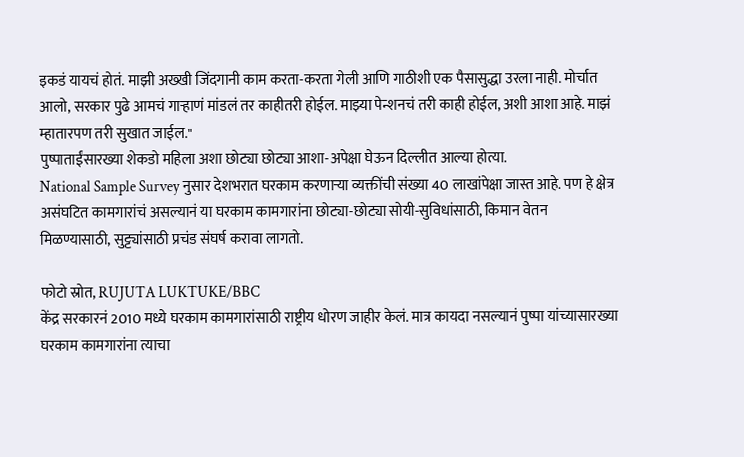इकडं यायचं होतं. माझी अख्खी जिंदगानी काम करता-करता गेली आणि गाठीशी एक पैसासुद्धा उरला नाही. मोर्चात आलो, सरकार पुढे आमचं गाऱ्हाणं मांडलं तर काहीतरी होईल. माझ्या पेन्शनचं तरी काही होईल, अशी आशा आहे. माझं म्हातारपण तरी सुखात जाईल."
पुष्पाताईंसारख्या शेकडो महिला अशा छोट्या छोट्या आशा-अपेक्षा घेऊन दिल्लीत आल्या होत्या.
National Sample Survey नुसार देशभरात घरकाम करणाऱ्या व्यक्तींची संख्या 40 लाखांपेक्षा जास्त आहे. पण हे क्षेत्र असंघटित कामगारांचं असल्यानं या घरकाम कामगारांना छोट्या-छोट्या सोयी-सुविधांसाठी, किमान वेतन मिळण्यासाठी, सुट्ट्यांसाठी प्रचंड संघर्ष करावा लागतो.

फोटो स्रोत, RUJUTA LUKTUKE/BBC
केंद्र सरकारनं 2010 मध्ये घरकाम कामगारांसाठी राष्ट्रीय धोरण जाहीर केलं. मात्र कायदा नसल्यानं पुष्पा यांच्यासारख्या घरकाम कामगारांना त्याचा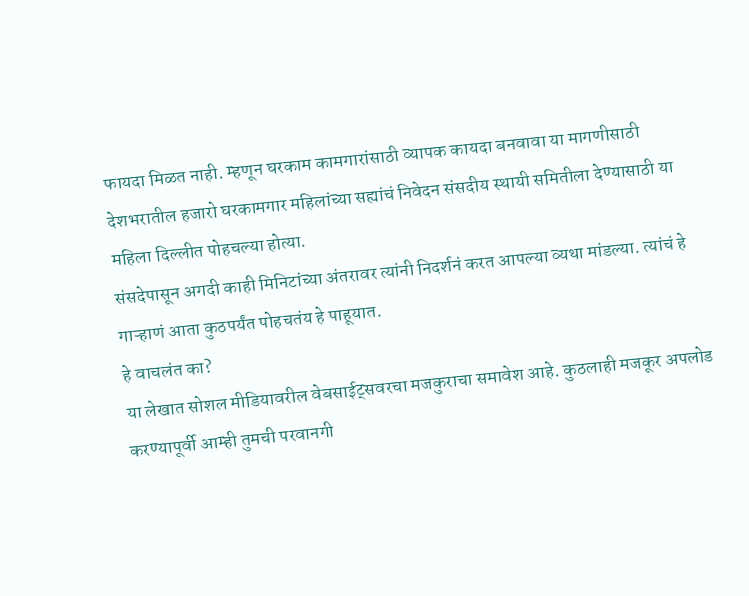फायदा मिळत नाही. म्हणून घरकाम कामगारांसाठी व्यापक कायदा बनवावा या मागणीसाठी देशभरातील हजारो घरकामगार महिलांच्या सह्यांचं निवेदन संसदीय स्थायी समितीला देण्यासाठी या महिला दिल्लीत पोहचल्या होत्या.
संसदेपासून अगदी काही मिनिटांच्या अंतरावर त्यांनी निदर्शनं करत आपल्या व्यथा मांडल्या. त्यांचं हे गाऱ्हाणं आता कुठपर्यंत पोहचतंय हे पाहूयात.
हे वाचलंत का?
या लेखात सोशल मीडियावरील वेबसाईट्सवरचा मजकुराचा समावेश आहे. कुठलाही मजकूर अपलोड करण्यापूर्वी आम्ही तुमची परवानगी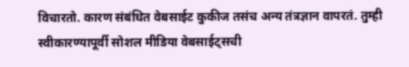विचारतो. कारण संबंधित वेबसाईट कुकीज तसंच अन्य तंत्रज्ञान वापरतं. तुम्ही स्वीकारण्यापूर्वी सोशल मीडिया वेबसाईट्सची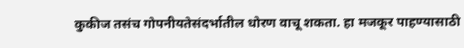कुकीज तसंच गोपनीयतेसंदर्भातील धोरण वाचू शकता. हा मजकूर पाहण्यासाठी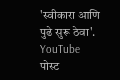'स्वीकारा आणि पुढे सुरू ठेवा'.
YouTube पोस्ट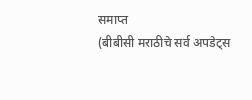समाप्त
(बीबीसी मराठीचे सर्व अपडेट्स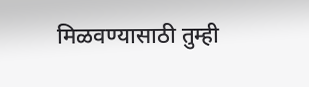मिळवण्यासाठी तुम्ही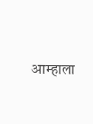आम्हाला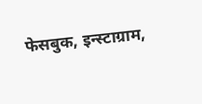फेसबुक, इन्स्टाग्राम,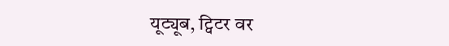यूट्यूब, ट्विटर वर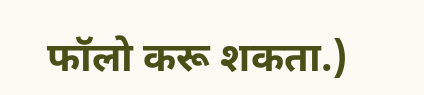फॉलो करू शकता.)